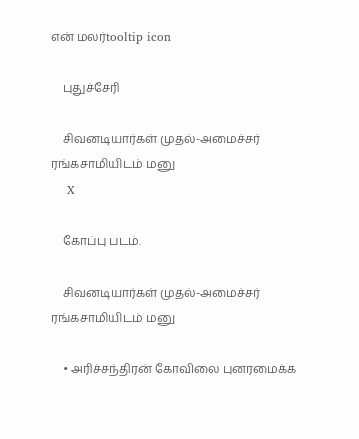என் மலர்tooltip icon

    புதுச்சேரி

    சிவனடியார்கள் முதல்-அமைச்சர் ரங்கசாமியிடம் மனு
    X

    கோப்பு படம்.

    சிவனடியார்கள் முதல்-அமைச்சர் ரங்கசாமியிடம் மனு

    • அரிச்சந்திரன் கோவிலை புனரமைக்க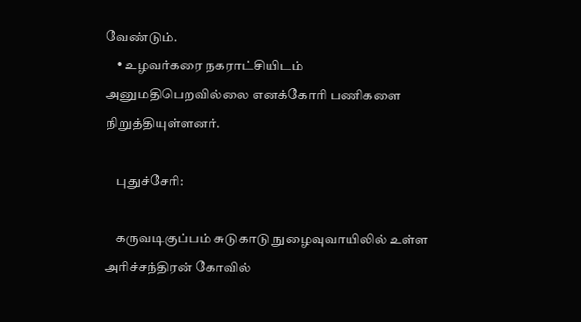வேண்டும்.
    • உழவர்கரை நகராட்சியிடம் அனுமதிபெறவில்லை எனக்கோரி பணிகளை நிறுத்தியுள்ளனர்.

    புதுச்சேரி:

    கருவடிகுப்பம் சுடுகாடு நுழைவுவாயிலில் உள்ள அரிச்சந்திரன் கோவில்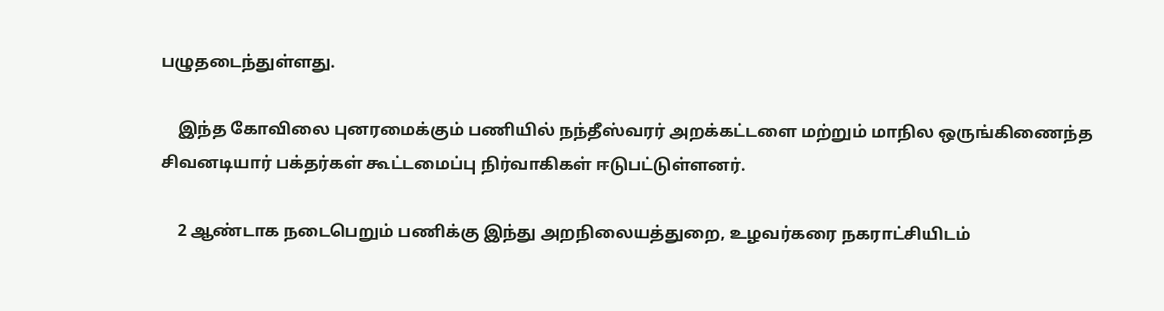பழுதடைந்துள்ளது.

    இந்த கோவிலை புனரமைக்கும் பணியில் நந்தீஸ்வரர் அறக்கட்டளை மற்றும் மாநில ஒருங்கிணைந்த சிவனடியார் பக்தர்கள் கூட்டமைப்பு நிர்வாகிகள் ஈடுபட்டுள்ளனர்.

    2 ஆண்டாக நடைபெறும் பணிக்கு இந்து அறநிலையத்துறை, உழவர்கரை நகராட்சியிடம்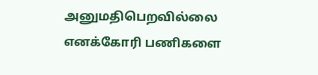அனுமதிபெறவில்லை எனக்கோரி பணிகளை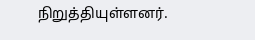நிறுத்தியுள்ளனர்.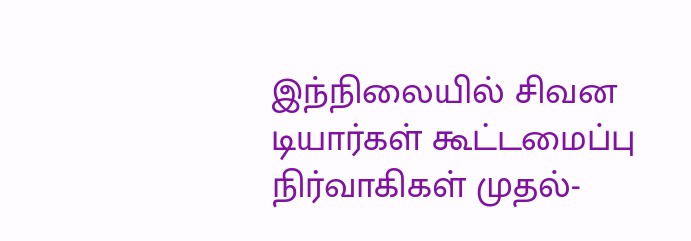இந்நிலையில் சிவன டியார்கள் கூட்டமைப்பு நிர்வாகிகள் முதல்-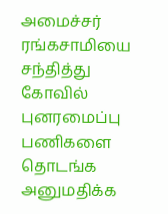அமைச்சர் ரங்கசாமியை சந்தித்து கோவில் புனரமைப்பு பணிகளை தொடங்க அனுமதிக்க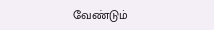வேண்டும்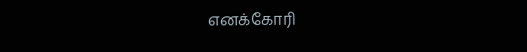எனக்கோரி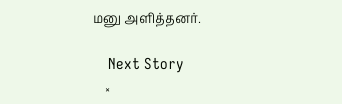மனு அளித்தனர்.

    Next Story
    ×